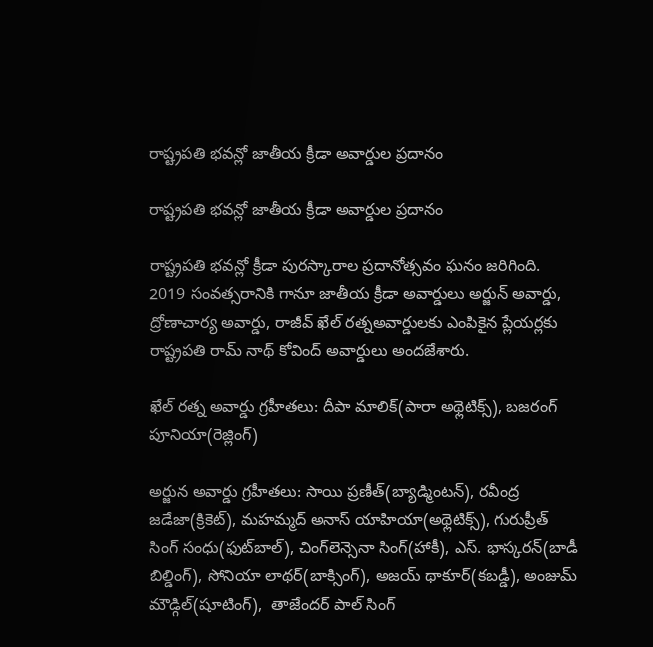రాష్ట్రపతి భవన్లో జాతీయ క్రీడా అవార్డుల ప్రదానం

రాష్ట్రపతి భవన్లో జాతీయ క్రీడా అవార్డుల ప్రదానం

రాష్ట్రపతి భవన్లో క్రీడా పురస్కారాల ప్రదానోత్సవం ఘనం జరిగింది. 2019 సంవత్సరానికి గానూ జాతీయ క్రీడా అవార్డులు అర్జున్ అవార్డు, ద్రోణాచార్య అవార్డు, రాజీవ్ ఖేల్ రత్నఅవార్డులకు ఎంపికైన ప్లేయర్లకు రాష్ట్రపతి రామ్ నాథ్ కోవింద్ అవార్డులు అందజేశారు.

ఖేల్ రత్న అవార్డు గ్రహీతలు: దీపా మాలిక్(పారా అథ్లెటిక్స్), బజరంగ్ పూనియా(రెజ్లింగ్)

అర్జున అవార్డు గ్రహీతలు: సాయి ప్రణీత్(బ్యాడ్మింటన్), రవీంద్ర జడేజా(క్రికెట్), మహమ్మద్ అనాస్ యాహియా(అథ్లెటిక్స్), గురుప్రీత్ సింగ్ సంధు(ఫుట్‌బాల్), చింగ్‌లెన్సెనా సింగ్(హాకీ), ఎస్. భాస్కరన్(బాడీ బిల్డింగ్), సోనియా లాథర్(బాక్సింగ్), అజయ్ థాకూర్(కబడ్డీ), అంజుమ్ మౌడ్గిల్(షూటింగ్),  తాజేందర్ పాల్ సింగ్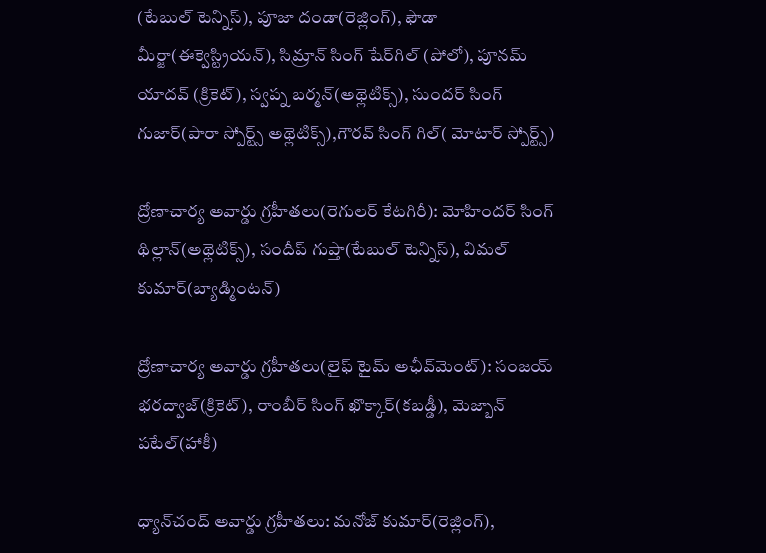(టేబుల్ టెన్నిస్), పూజా దండా(రెజ్లింగ్), ఫౌడా మీర్జా(ఈక్వెస్ట్రియన్), సిమ్రాన్ సింగ్ షేర్‌గిల్ (పోలో), పూనమ్ యాదవ్ (క్రికెట్), స్వప్న బర్మన్(అథ్లెటిక్స్), సుందర్ సింగ్ గుజార్(పారా స్పోర్ట్స్ అథ్లెటిక్స్),గౌరవ్ సింగ్ గిల్( మోటార్ స్పోర్ట్స్)

ద్రోణాచార్య అవార్డు గ్రహీతలు(రెగులర్ కేటగిరీ): మోహిందర్ సింగ్ థిల్లాన్(అథ్లెటిక్స్), సందీప్ గుప్తా(టేబుల్ టెన్నిస్), విమల్ కుమార్(బ్యాడ్మింటన్)

ద్రోణాచార్య అవార్డు గ్రహీతలు(లైఫ్ టైమ్ అఛీవ్‌మెంట్): సంజయ్ భరద్వాజ్(క్రికెట్), రాంబీర్ సింగ్ ఖొక్కార్(కబడ్డీ), మెజ్బాన్ పటేల్(హాకీ)

ధ్యాన్‌చంద్ అవార్డు గ్రహీతలు: మనోజ్ కుమార్(రెజ్లింగ్),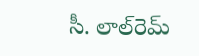సీ. లాల్‌రెమ్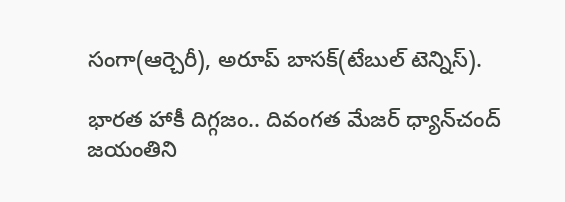సంగా(ఆర్చెరీ), అరూప్ బాసక్(టేబుల్ టెన్నిస్).

భారత హాకీ దిగ్గజం.. దివంగత మేజర్‌ ధ్యాన్‌చంద్‌ జయంతిని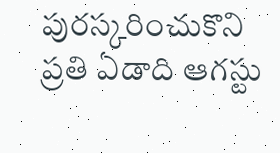పురస్కరించుకొని ప్రతి ఏడాది ఆగస్టు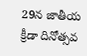29న జాతీయ క్రీడా దినోత్సవ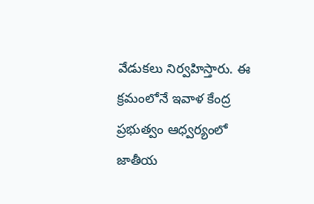వేడుకలు నిర్వహిస్తారు. ఈ క్రమంలోనే ఇవాళ కేంద్ర ప్రభుత్వం ఆధ్వర్యంలో జాతీయ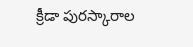క్రీడా పురస్కారాల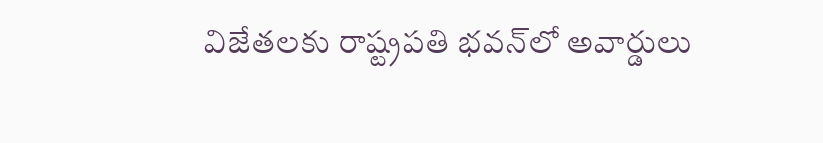విజేతలకు రాష్ట్రపతి భవన్‌లో అవార్డులు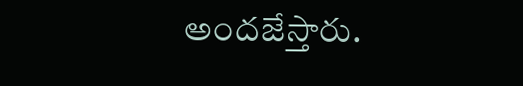అందజేస్తారు.